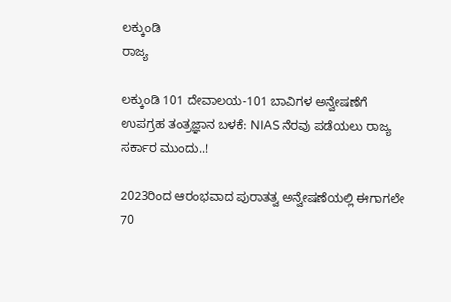ಲಕ್ಕುಂಡಿ
ರಾಜ್ಯ

ಲಕ್ಕುಂಡಿ 101 ದೇವಾಲಯ-101 ಬಾವಿಗಳ ಅನ್ವೇಷಣೆಗೆ ಉಪಗ್ರಹ ತಂತ್ರಜ್ಞಾನ ಬಳಕೆ: NIAS ನೆರವು ಪಡೆಯಲು ರಾಜ್ಯ ಸರ್ಕಾರ ಮುಂದು..!

2023ರಿಂದ ಆರಂಭವಾದ ಪುರಾತತ್ವ ಅನ್ವೇಷಣೆಯಲ್ಲಿ ಈಗಾಗಲೇ 70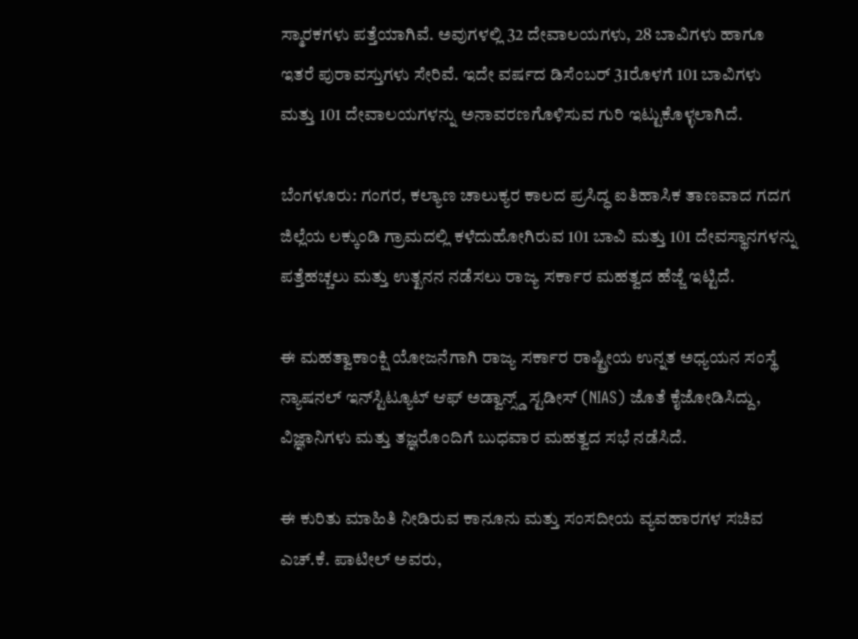ಸ್ಮಾರಕಗಳು ಪತ್ತೆಯಾಗಿವೆ. ಅವುಗಳಲ್ಲಿ 32 ದೇವಾಲಯಗಳು, 28 ಬಾವಿಗಳು ಹಾಗೂ ಇತರೆ ಪುರಾವಸ್ತುಗಳು ಸೇರಿವೆ. ಇದೇ ವರ್ಷದ ಡಿಸೆಂಬರ್ 31ರೊಳಗೆ 101 ಬಾವಿಗಳು ಮತ್ತು 101 ದೇವಾಲಯಗಳನ್ನು ಅನಾವರಣಗೊಳಿಸುವ ಗುರಿ ಇಟ್ಟುಕೊಳ್ಳಲಾಗಿದೆ.

ಬೆಂಗಳೂರು: ಗಂಗರ, ಕಲ್ಯಾಣ ಚಾಲುಕ್ಯರ ಕಾಲದ ಪ್ರಸಿದ್ಧ ಐತಿಹಾಸಿಕ ತಾಣವಾದ ಗದಗ ಜಿಲ್ಲೆಯ ಲಕ್ಕುಂಡಿ ಗ್ರಾಮದಲ್ಲಿ ಕಳೆದುಹೋಗಿರುವ 101 ಬಾವಿ ಮತ್ತು 101 ದೇವಸ್ಥಾನಗಳನ್ನು ಪತ್ತೆಹಚ್ಚಲು ಮತ್ತು ಉತ್ಖನನ ನಡೆಸಲು ರಾಜ್ಯ ಸರ್ಕಾರ ಮಹತ್ವದ ಹೆಜ್ಜೆ ಇಟ್ಟಿದೆ.

ಈ ಮಹತ್ವಾಕಾಂಕ್ಷಿ ಯೋಜನೆಗಾಗಿ ರಾಜ್ಯ ಸರ್ಕಾರ ರಾಷ್ಟ್ರೀಯ ಉನ್ನತ ಅಧ್ಯಯನ ಸಂಸ್ಥೆ ನ್ಯಾಷನಲ್ ಇನ್‌ಸ್ಟಿಟ್ಯೂಟ್ ಆಫ್ ಅಡ್ವಾನ್ಸ್ಡ್ ಸ್ಟಡೀಸ್ (NIAS) ಜೊತೆ ಕೈಜೋಡಿಸಿದ್ದು, ವಿಜ್ಞಾನಿಗಳು ಮತ್ತು ತಜ್ಞರೊಂದಿಗೆ ಬುಧವಾರ ಮಹತ್ವದ ಸಭೆ ನಡೆಸಿದೆ.

ಈ ಕುರಿತು ಮಾಹಿತಿ ನೀಡಿರುವ ಕಾನೂನು ಮತ್ತು ಸಂಸದೀಯ ವ್ಯವಹಾರಗಳ ಸಚಿವ ಎಚ್.ಕೆ. ಪಾಟೀಲ್ ಅವರು,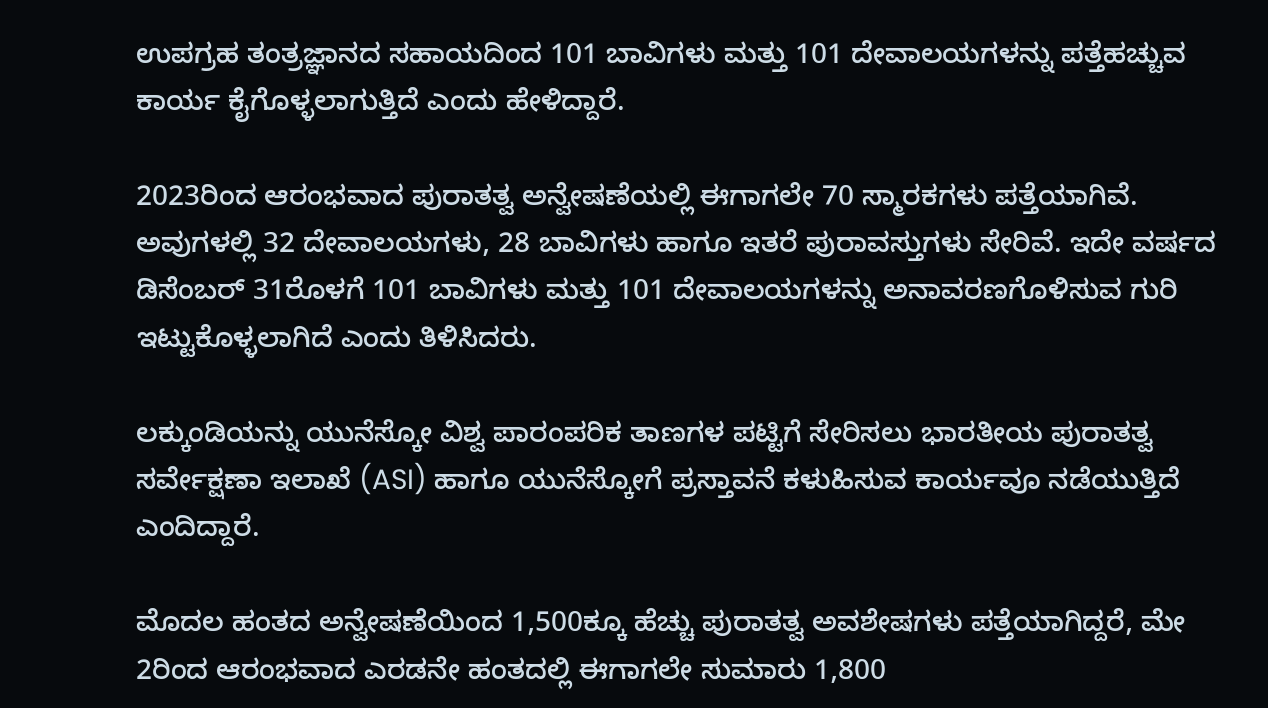ಉಪಗ್ರಹ ತಂತ್ರಜ್ಞಾನದ ಸಹಾಯದಿಂದ 101 ಬಾವಿಗಳು ಮತ್ತು 101 ದೇವಾಲಯಗಳನ್ನು ಪತ್ತೆಹಚ್ಚುವ ಕಾರ್ಯ ಕೈಗೊಳ್ಳಲಾಗುತ್ತಿದೆ ಎಂದು ಹೇಳಿದ್ದಾರೆ.

2023ರಿಂದ ಆರಂಭವಾದ ಪುರಾತತ್ವ ಅನ್ವೇಷಣೆಯಲ್ಲಿ ಈಗಾಗಲೇ 70 ಸ್ಮಾರಕಗಳು ಪತ್ತೆಯಾಗಿವೆ. ಅವುಗಳಲ್ಲಿ 32 ದೇವಾಲಯಗಳು, 28 ಬಾವಿಗಳು ಹಾಗೂ ಇತರೆ ಪುರಾವಸ್ತುಗಳು ಸೇರಿವೆ. ಇದೇ ವರ್ಷದ ಡಿಸೆಂಬರ್ 31ರೊಳಗೆ 101 ಬಾವಿಗಳು ಮತ್ತು 101 ದೇವಾಲಯಗಳನ್ನು ಅನಾವರಣಗೊಳಿಸುವ ಗುರಿ ಇಟ್ಟುಕೊಳ್ಳಲಾಗಿದೆ ಎಂದು ತಿಳಿಸಿದರು.

ಲಕ್ಕುಂಡಿಯನ್ನು ಯುನೆಸ್ಕೋ ವಿಶ್ವ ಪಾರಂಪರಿಕ ತಾಣಗಳ ಪಟ್ಟಿಗೆ ಸೇರಿಸಲು ಭಾರತೀಯ ಪುರಾತತ್ವ ಸರ್ವೇಕ್ಷಣಾ ಇಲಾಖೆ (ASI) ಹಾಗೂ ಯುನೆಸ್ಕೋಗೆ ಪ್ರಸ್ತಾವನೆ ಕಳುಹಿಸುವ ಕಾರ್ಯವೂ ನಡೆಯುತ್ತಿದೆ ಎಂದಿದ್ದಾರೆ.

ಮೊದಲ ಹಂತದ ಅನ್ವೇಷಣೆಯಿಂದ 1,500ಕ್ಕೂ ಹೆಚ್ಚು ಪುರಾತತ್ವ ಅವಶೇಷಗಳು ಪತ್ತೆಯಾಗಿದ್ದರೆ, ಮೇ 2ರಿಂದ ಆರಂಭವಾದ ಎರಡನೇ ಹಂತದಲ್ಲಿ ಈಗಾಗಲೇ ಸುಮಾರು 1,800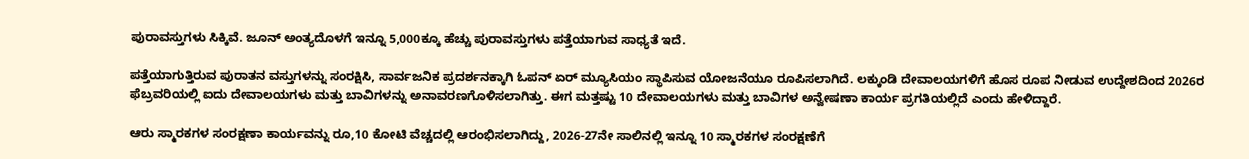ಪುರಾವಸ್ತುಗಳು ಸಿಕ್ಕಿವೆ. ಜೂನ್ ಅಂತ್ಯದೊಳಗೆ ಇನ್ನೂ 5,000ಕ್ಕೂ ಹೆಚ್ಚು ಪುರಾವಸ್ತುಗಳು ಪತ್ತೆಯಾಗುವ ಸಾಧ್ಯತೆ ಇದೆ.

ಪತ್ತೆಯಾಗುತ್ತಿರುವ ಪುರಾತನ ವಸ್ತುಗಳನ್ನು ಸಂರಕ್ಷಿಸಿ, ಸಾರ್ವಜನಿಕ ಪ್ರದರ್ಶನಕ್ಕಾಗಿ ಓಪನ್ ಏರ್ ಮ್ಯೂಸಿಯಂ ಸ್ಥಾಪಿಸುವ ಯೋಜನೆಯೂ ರೂಪಿಸಲಾಗಿದೆ. ಲಕ್ಕುಂಡಿ ದೇವಾಲಯಗಳಿಗೆ ಹೊಸ ರೂಪ ನೀಡುವ ಉದ್ದೇಶದಿಂದ 2026ರ ಫೆಬ್ರವರಿಯಲ್ಲಿ ಐದು ದೇವಾಲಯಗಳು ಮತ್ತು ಬಾವಿಗಳನ್ನು ಅನಾವರಣಗೊಳಿಸಲಾಗಿತ್ತು. ಈಗ ಮತ್ತಷ್ಟು 10 ದೇವಾಲಯಗಳು ಮತ್ತು ಬಾವಿಗಳ ಅನ್ವೇಷಣಾ ಕಾರ್ಯ ಪ್ರಗತಿಯಲ್ಲಿದೆ ಎಂದು ಹೇಳಿದ್ದಾರೆ.

ಆರು ಸ್ಮಾರಕಗಳ ಸಂರಕ್ಷಣಾ ಕಾರ್ಯವನ್ನು ರೂ,10 ಕೋಟಿ ವೆಚ್ಚದಲ್ಲಿ ಆರಂಭಿಸಲಾಗಿದ್ದು, 2026-27ನೇ ಸಾಲಿನಲ್ಲಿ ಇನ್ನೂ 10 ಸ್ಮಾರಕಗಳ ಸಂರಕ್ಷಣೆಗೆ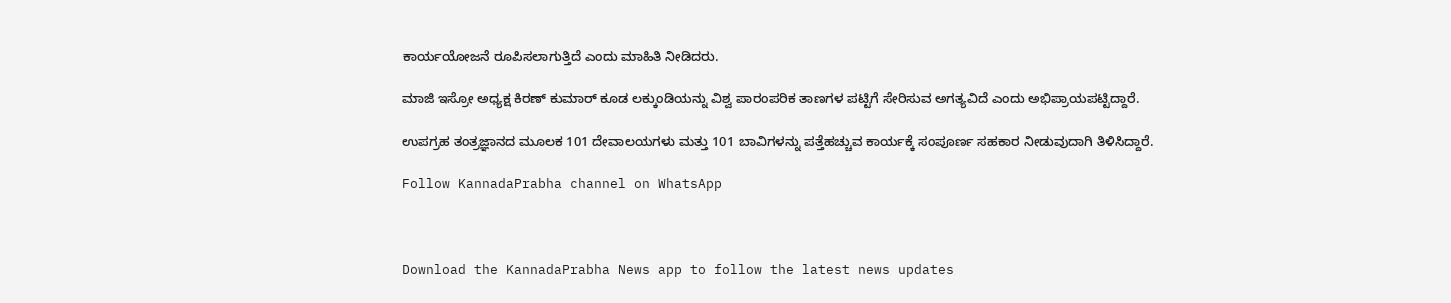ಕಾರ್ಯಯೋಜನೆ ರೂಪಿಸಲಾಗುತ್ತಿದೆ ಎಂದು ಮಾಹಿತಿ ನೀಡಿದರು.

ಮಾಜಿ ಇಸ್ರೋ ಅಧ್ಯಕ್ಷ ಕಿರಣ್ ಕುಮಾರ್ ಕೂಡ ಲಕ್ಕುಂಡಿಯನ್ನು ವಿಶ್ವ ಪಾರಂಪರಿಕ ತಾಣಗಳ ಪಟ್ಟಿಗೆ ಸೇರಿಸುವ ಅಗತ್ಯವಿದೆ ಎಂದು ಅಭಿಪ್ರಾಯಪಟ್ಟಿದ್ದಾರೆ.

ಉಪಗ್ರಹ ತಂತ್ರಜ್ಞಾನದ ಮೂಲಕ 101 ದೇವಾಲಯಗಳು ಮತ್ತು 101 ಬಾವಿಗಳನ್ನು ಪತ್ತೆಹಚ್ಚುವ ಕಾರ್ಯಕ್ಕೆ ಸಂಪೂರ್ಣ ಸಹಕಾರ ನೀಡುವುದಾಗಿ ತಿಳಿಸಿದ್ದಾರೆ.

Follow KannadaPrabha channel on WhatsApp



Download the KannadaPrabha News app to follow the latest news updates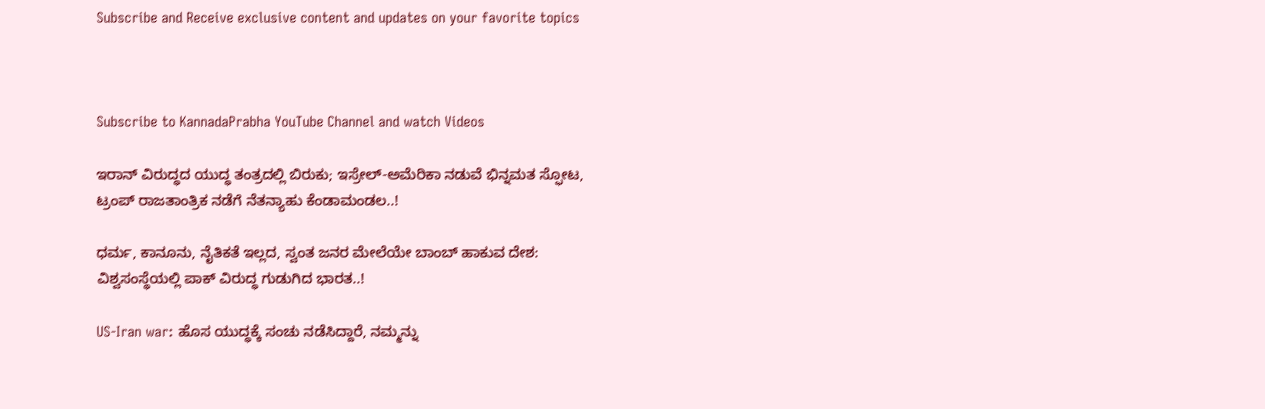Subscribe and Receive exclusive content and updates on your favorite topics



Subscribe to KannadaPrabha YouTube Channel and watch Videos

ಇರಾನ್ ವಿರುದ್ಧದ ಯುದ್ಧ ತಂತ್ರದಲ್ಲಿ ಬಿರುಕು; ಇಸ್ರೇಲ್-ಅಮೆರಿಕಾ ನಡುವೆ ಭಿನ್ನಮತ ಸ್ಫೋಟ, ಟ್ರಂಪ್ ರಾಜತಾಂತ್ರಿಕ ನಡೆಗೆ ನೆತನ್ಯಾಹು ಕೆಂಡಾಮಂಡಲ..!

ಧರ್ಮ, ಕಾನೂನು, ನೈತಿಕತೆ ಇಲ್ಲದ, ಸ್ವಂತ ಜನರ ಮೇಲೆಯೇ ಬಾಂಬ್ ಹಾಕುವ ದೇಶ: ವಿಶ್ವಸಂಸ್ಥೆಯಲ್ಲಿ ಪಾಕ್ ವಿರುದ್ಧ ಗುಡುಗಿದ ಭಾರತ..!

US-Iran war: ಹೊಸ ಯುದ್ಧಕ್ಕೆ ಸಂಚು ನಡೆಸಿದ್ದಾರೆ, ನಮ್ಮನ್ನು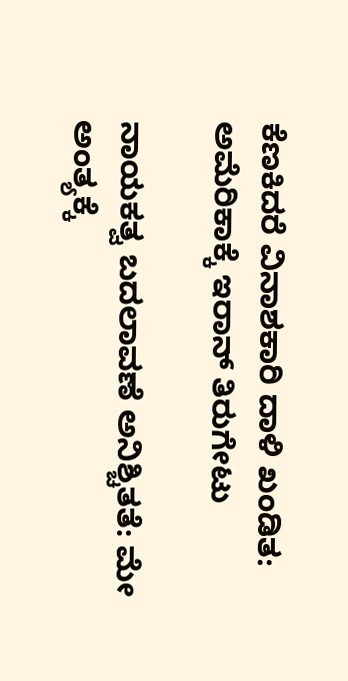ಕೆಣಕಿದರೆ ವಿನಾಶಕಾರಿ ದಾಳಿ ಖಂಡಿತ: ಅಮೆರಿಕಾಕ್ಕೆ ಇರಾನ್ ತಿರುಗೇಟು

ನಾಯಕತ್ವ ಬದಲಾವಣೆ ಅನಿಶ್ಚಿತತೆ: ಮೇ ಅಂತ್ಯಕ್ಕೆ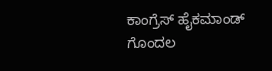ಕಾಂಗ್ರೆಸ್ ಹೈಕಮಾಂಡ್ ಗೊಂದಲ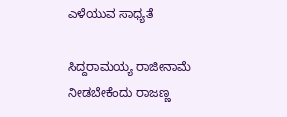ಎಳೆಯುವ ಸಾಧ್ಯತೆ

ಸಿದ್ದರಾಮಯ್ಯ ರಾಜೀನಾಮೆ ನೀಡಬೇಕೆಂದು ರಾಜಣ್ಣ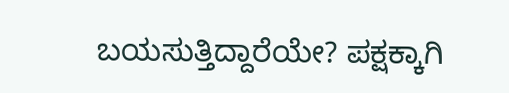ಬಯಸುತ್ತಿದ್ದಾರೆಯೇ? ಪಕ್ಷಕ್ಕಾಗಿ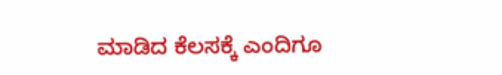ಮಾಡಿದ ಕೆಲಸಕ್ಕೆ ಎಂದಿಗೂ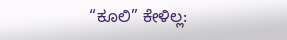“ಕೂಲಿ” ಕೇಳಿಲ್ಲ: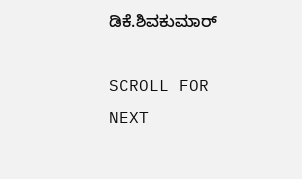ಡಿಕೆ.ಶಿವಕುಮಾರ್

SCROLL FOR NEXT